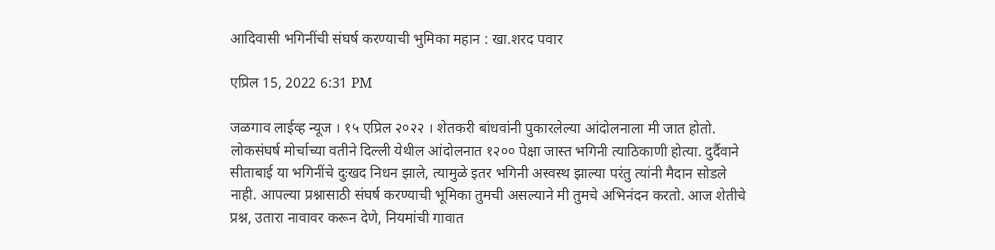आदिवासी भगिनींची संघर्ष करण्याची भुमिका महान : खा.शरद पवार

एप्रिल 15, 2022 6:31 PM

जळगाव लाईव्ह न्यूज । १५ एप्रिल २०२२ । शेतकरी बांधवांनी पुकारलेल्या आंदोलनाला मी जात होतो. लोकसंघर्ष मोर्चाच्या वतीने दिल्ली येथील आंदोलनात १२०० पेक्षा जास्त भगिनी त्याठिकाणी होत्या. दुर्दैवाने सीताबाई या भगिनींचे दुःखद निधन झाले, त्यामुळे इतर भगिनी अस्वस्थ झाल्या परंतु त्यांनी मैदान सोडले नाही. आपल्या प्रश्नासाठी संघर्ष करण्याची भूमिका तुमची असल्याने मी तुमचे अभिनंदन करतो. आज शेतीचे प्रश्न, उतारा नावावर करून देणे, नियमांची गावात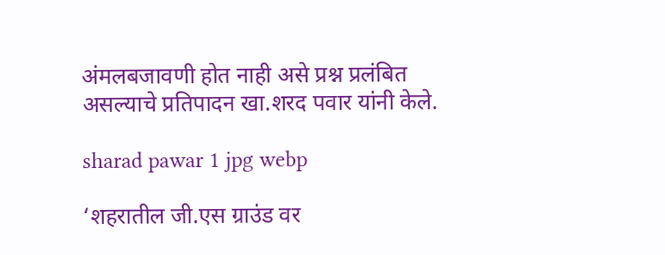अंमलबजावणी होत नाही असे प्रश्न प्रलंबित असल्याचे प्रतिपादन खा.शरद पवार यांनी केले.

sharad pawar 1 jpg webp

‘शहरातील जी.एस ग्राउंड वर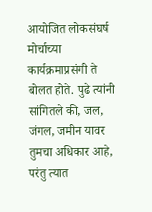आयोजित लोकसंघर्ष मोर्चाच्या कार्यक्रमाप्रसंगी ते बोलत होते. पुढे त्यांनी सांगितले की, जल, जंगल, जमीन यावर तुमचा अधिकार आहे, परंतु त्यात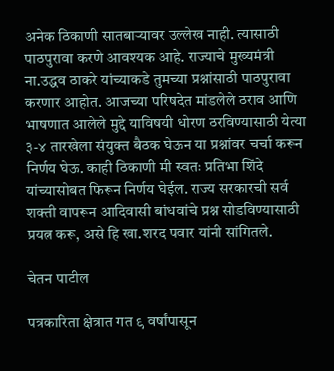अनेक ठिकाणी सातबाऱ्यावर उल्लेख नाही. त्यासाठी पाठपुरावा करणे आवश्यक आहे. राज्याचे मुख्यमंत्री ना.उद्धव ठाकरे यांच्याकडे तुमच्या प्रश्नांसाठी पाठपुरावा करणार आहोत. आजच्या परिषदेत मांडलेले ठराव आणि भाषणात आलेले मुद्दे याविषयी धोरण ठरविण्यासाठी येत्या ३-४ तारखेला संयुक्त बैठक घेऊन या प्रश्नांवर चर्चा करून निर्णय घेऊ. काही ठिकाणी मी स्वतः प्रतिभा शिंदे यांच्यासोबत फिरून निर्णय घेईल. राज्य सरकारची सर्व शक्ती वापरून आदिवासी बांधवांचे प्रश्न सोडविण्यासाठी प्रयत्न करू, असे हि खा.शरद पवार यांनी सांगितले.

चेतन पाटील

पत्रकारिता क्षेत्रात गत ९ वर्षांपासून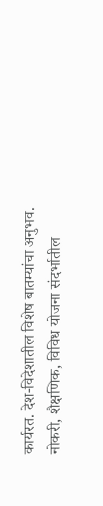कार्यरत. देश-विदेशातील विशेष बातम्यांचा अनुभव. नोकरी, शैक्षणिक, विविध योजना संदर्भातील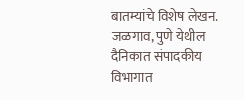बातम्यांचे विशेष लेखन. जळगाव, पुणे येथील दैनिकात संपादकीय विभागात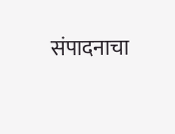संपादनाचा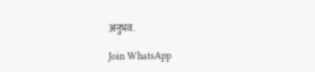अनुभव.

Join WhatsApp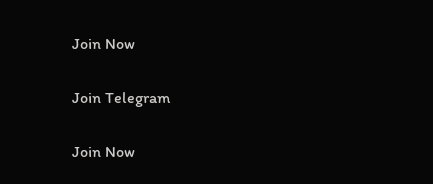Join Now

Join Telegram

Join Now